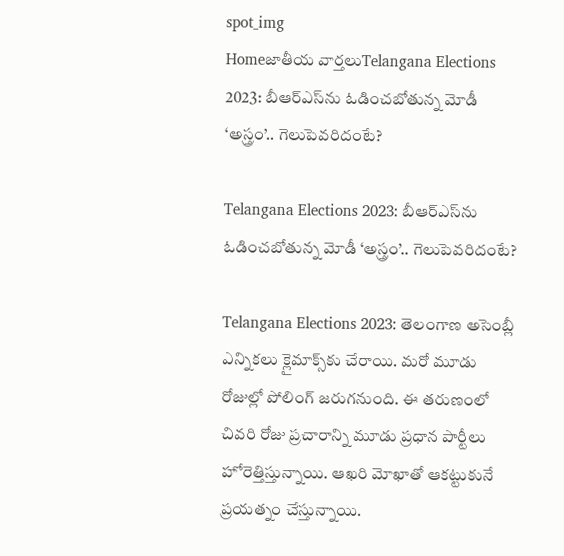spot_img
Homeజాతీయ వార్తలుTelangana Elections 2023: బీఆర్‌ఎస్‌ను ఓడించబోతున్న మోడీ ‘అస్త్రం’.. గెలుపెవరిదంటే?

Telangana Elections 2023: బీఆర్‌ఎస్‌ను ఓడించబోతున్న మోడీ ‘అస్త్రం’.. గెలుపెవరిదంటే?

Telangana Elections 2023: తెలంగాణ అసెంబ్లీ ఎన్నికలు క్లైమాక్స్‌కు చేరాయి. మరో మూడు రోజుల్లో పోలింగ్‌ జరుగనుంది. ఈ తరుణంలో చివరి రోజు ప్రచారాన్ని మూడు ప్రధాన పార్టీలు హోరెత్తిస్తున్నాయి. ఆఖరి మోఖాతో ఆకట్టుకునే ప్రయత్నం చేస్తున్నాయి.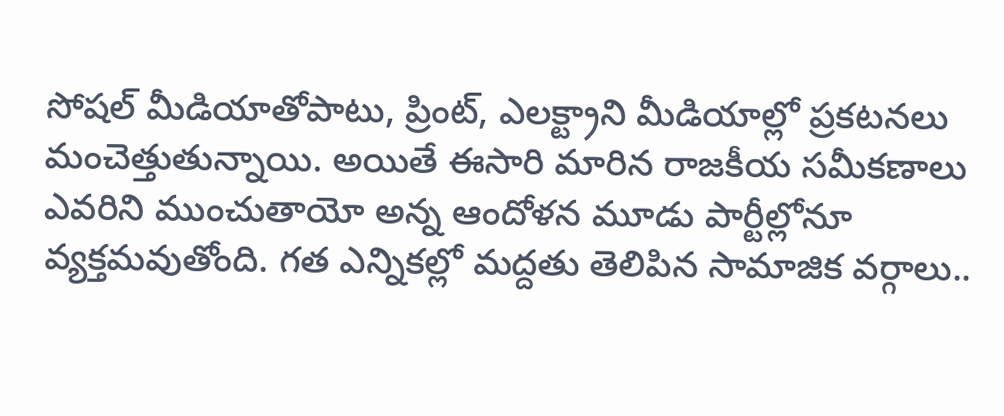సోషల్‌ మీడియాతోపాటు, ప్రింట్, ఎలక్ట్రాని మీడియాల్లో ప్రకటనలు మంచెత్తుతున్నాయి. అయితే ఈసారి మారిన రాజకీయ సమీకణాలు ఎవరిని ముంచుతాయో అన్న ఆందోళన మూడు పార్టీల్లోనూ వ్యక్తమవుతోంది. గత ఎన్నికల్లో మద్దతు తెలిపిన సామాజిక వర్గాలు..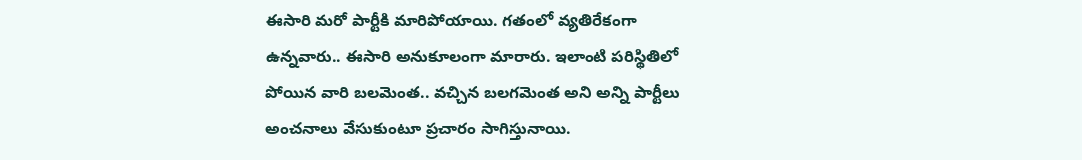ఈసారి మరో పార్టీకి మారిపోయాయి. గతంలో వ్యతిరేకంగా ఉన్నవారు.. ఈసారి అనుకూలంగా మారారు. ఇలాంటి పరిస్థితిలో పోయిన వారి బలమెంత.. వచ్చిన బలగమెంత అని అన్ని పార్టీలు అంచనాలు వేసుకుంటూ ప్రచారం సాగిస్తునాయి.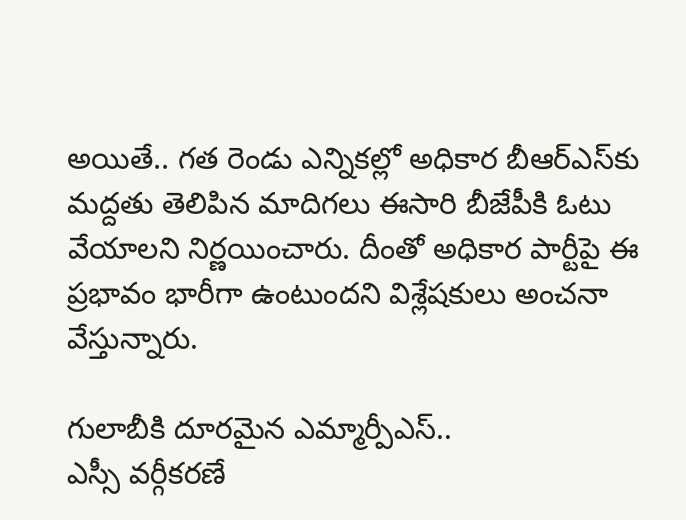అయితే.. గత రెండు ఎన్నికల్లో అధికార బీఆర్‌ఎస్‌కు మద్దతు తెలిపిన మాదిగలు ఈసారి బీజేపీకి ఓటు వేయాలని నిర్ణయించారు. దీంతో అధికార పార్టీపై ఈ ప్రభావం భారీగా ఉంటుందని విశ్లేషకులు అంచనా వేస్తున్నారు.

గులాబీకి దూరమైన ఎమ్మార్పీఎస్‌..
ఎస్సీ వర్గీకరణే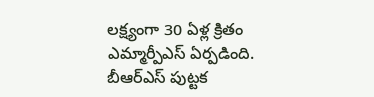లక్ష్యంగా 30 ఏళ్ల క్రితం ఎమ్మార్పీఎస్‌ ఏర్పడింది. బీఆర్‌ఎస్‌ పుట్టక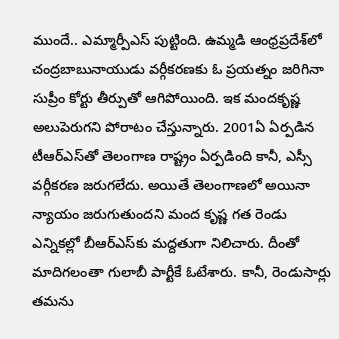ముందే.. ఎమ్మార్పీఎస్‌ పుట్టింది. ఉమ్మడి ఆంధ్రప్రదేశ్‌లో చంద్రబాబునాయుడు వర్గీకరణకు ఓ ప్రయత్నం జరిగినా సుప్రీం కోర్టు తీర్పుతో ఆగిపోయింది. ఇక మందకృష్ణ అలుపెరుగని పోరాటం చేస్తున్నారు. 2001ఏ ఏర్పడిన టీఆర్‌ఎస్‌తో తెలంగాణ రాష్ట్రం ఏర్పడింది కానీ, ఎస్సీ వర్గీకరణ జరుగలేదు. అయితే తెలంగాణలో అయినా న్యాయం జరుగుతుందని మంద కృష్ణ గత రెండు ఎన్నికల్లో బీఆర్‌ఎస్‌కు మద్దతుగా నిలిచారు. దీంతో మాదిగలంతా గులాబీ పార్టీకే ఓటేశారు. కానీ, రెండుసార్లు తమను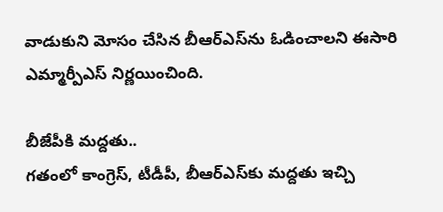వాడుకుని మోసం చేసిన బీఆర్‌ఎస్‌ను ఓడించాలని ఈసారి ఎమ్మార్పీఎస్‌ నిర్ణయించింది.

బీజేపీకి మద్దతు..
గతంలో కాంగ్రెస్, టీడీపీ, బీఆర్‌ఎస్‌కు మద్దతు ఇచ్చి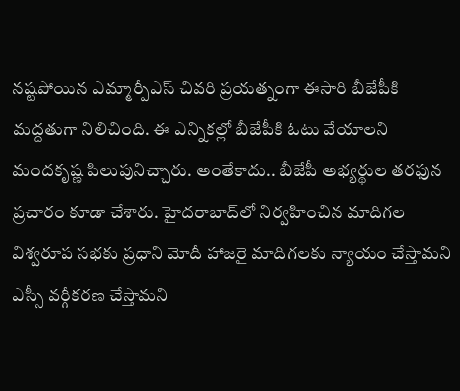నష్టపోయిన ఎమ్మార్పీఎస్‌ చివరి ప్రయత్నంగా ఈసారి బీజేపీకి మద్దతుగా నిలిచింది. ఈ ఎన్నికల్లో బీజేపీకి ఓటు వేయాలని మందకృష్ణ పిలుపునిచ్చారు. అంతేకాదు.. బీజేపీ అభ్యర్థుల తరఫున ప్రచారం కూడా చేశారు. హైదరాబాద్‌లో నిర్వహించిన మాదిగల విశ్వరూప సభకు ప్రధాని మోదీ హాజరై మాదిగలకు న్యాయం చేస్తామని ఎస్సీ వర్గీకరణ చేస్తామని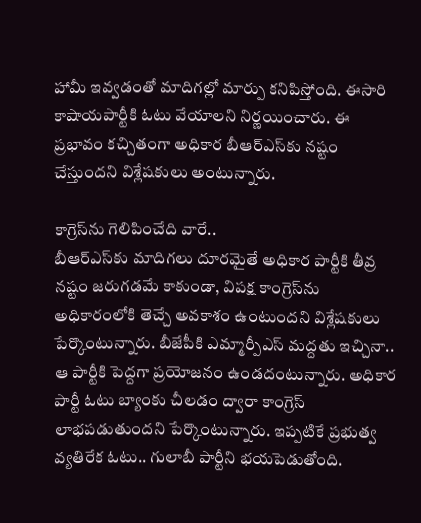హామీ ఇవ్వడంతో మాదిగల్లో మార్పు కనిపిస్తోంది. ఈసారి కాషాయపార్టీకి ఓటు వేయాలని నిర్ణయించారు. ఈ ప్రభావం కచ్చితంగా అధికార బీఆర్‌ఎస్‌కు నష్టం చేస్తుందని విశ్లేషకులు అంటున్నారు.

కాగ్రెస్‌ను గెలిపించేది వారే..
బీఆర్‌ఎస్‌కు మాదిగలు దూరమైతే అధికార పార్టీకి తీవ్ర నష్టం జరుగడమే కాకుండా, విపక్ష కాంగ్రెస్‌ను అధికారంలోకి తెచ్చే అవకాశం ఉంటుందని విశ్లేషకులు పేర్కొంటున్నారు. బీజేపీకి ఎమ్మార్పీఎస్‌ మద్దతు ఇచ్చినా.. ఆ పార్టీకి పెద్దగా ప్రయోజనం ఉండదంటున్నారు. అధికార పార్టీ ఓటు బ్యాంకు చీలడం ద్వారా కాంగ్రెస్‌ లాభపడుతుందని పేర్కొంటున్నారు. ఇప్పటికే ప్రభుత్వ వ్యతిరేక ఓటు.. గులాబీ పార్టీని భయపెడుతోంది.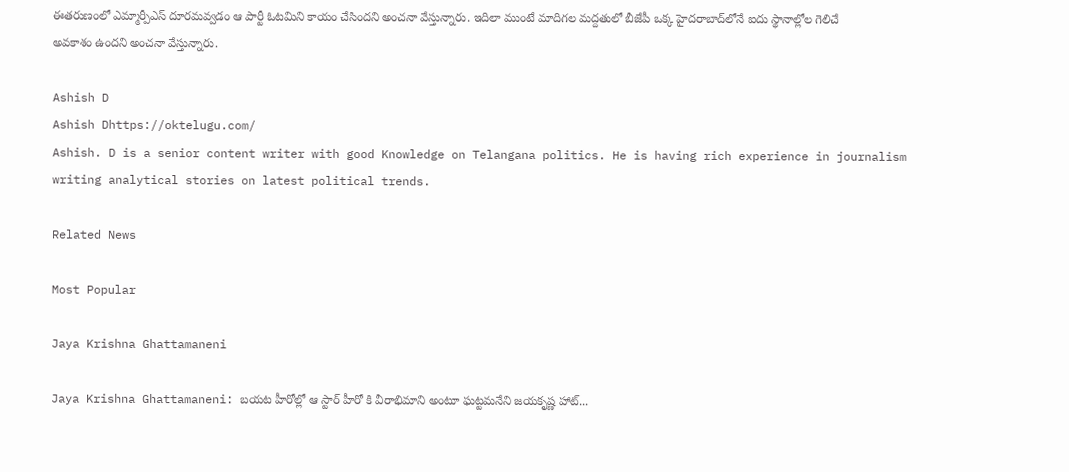ఈతరుణంలో ఎమ్మార్పీఎస్‌ దూరమవ్వడం ఆ పార్టీ ఓటమిని కాయం చేసిందని అంచనా వేస్తున్నారు. ఇదిలా ముంటే మాదిగల మద్దతులో బీజేపీ ఒక్క హైదరాబాద్‌లోనే ఐదు స్థానాల్లోల గెలిచే అవకాశం ఉందని అంచనా వేస్తున్నారు.

Ashish D
Ashish Dhttps://oktelugu.com/
Ashish. D is a senior content writer with good Knowledge on Telangana politics. He is having rich experience in journalism writing analytical stories on latest political trends.

Related News

Most Popular

Jaya Krishna Ghattamaneni

Jaya Krishna Ghattamaneni: బయట హీరోల్లో ఆ స్టార్ హీరో కి వీరాభిమాని అంటూ ఘట్టమనేని జయకృష్ణ హాట్...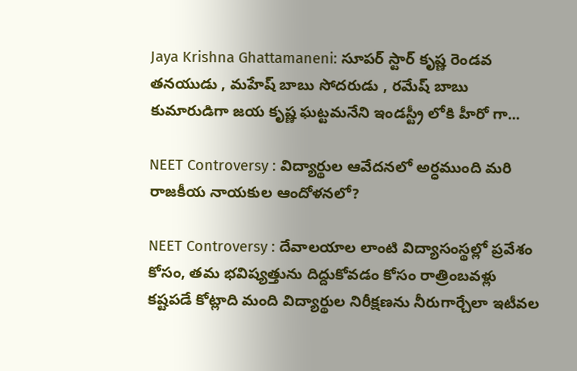Jaya Krishna Ghattamaneni: సూపర్ స్టార్ కృష్ణ రెండవ తనయుడు , మహేష్ బాబు సోదరుడు , రమేష్ బాబు కుమారుడిగా జయ కృష్ణ ఘట్టమనేని ఇండస్ట్రీ లోకి హీరో గా...

NEET Controversy : విద్యార్థుల ఆవేదనలో అర్ధముంది మరి రాజకీయ నాయకుల ఆందోళనలో?

NEET Controversy : దేవాలయాల లాంటి విద్యాసంస్థల్లో ప్రవేశం కోసం, తమ భవిష్యత్తును దిద్దుకోవడం కోసం రాత్రింబవళ్లు కష్టపడే కోట్లాది మంది విద్యార్థుల నిరీక్షణను నీరుగార్చేలా ఇటీవల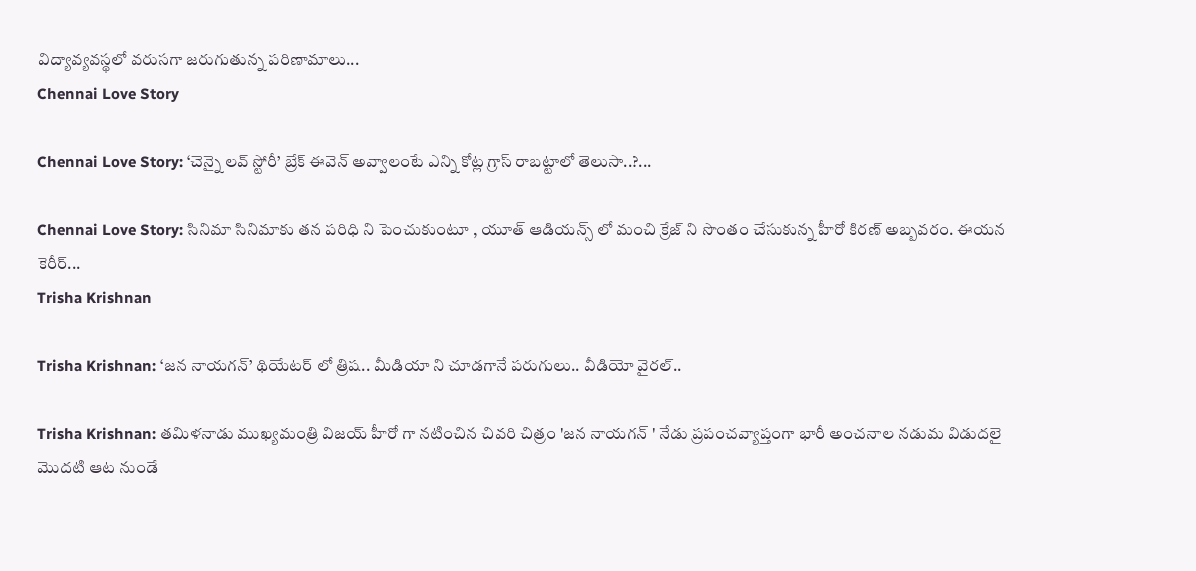విద్యావ్యవస్థలో వరుసగా జరుగుతున్న పరిణామాలు...
Chennai Love Story

Chennai Love Story: ‘చెన్నై లవ్ స్టోరీ’ బ్రేక్ ఈవెన్ అవ్వాలంటే ఎన్ని కోట్ల గ్రాస్ రాబట్టాలో తెలుసా..?...

Chennai Love Story: సినిమా సినిమాకు తన పరిధి ని పెంచుకుంటూ , యూత్ ఆడియన్స్ లో మంచి క్రేజ్ ని సొంతం చేసుకున్న హీరో కిరణ్ అబ్బవరం. ఈయన కెరీర్...
Trisha Krishnan

Trisha Krishnan: ‘జన నాయగన్’ థియేటర్ లో త్రిష.. మీడియా ని చూడగానే పరుగులు.. వీడియో వైరల్..

Trisha Krishnan: తమిళనాడు ముఖ్యమంత్రి విజయ్ హీరో గా నటించిన చివరి చిత్రం 'జన నాయగన్ ' నేడు ప్రపంచవ్యాప్తంగా భారీ అంచనాల నడుమ విడుదలై మొదటి ఆట నుండే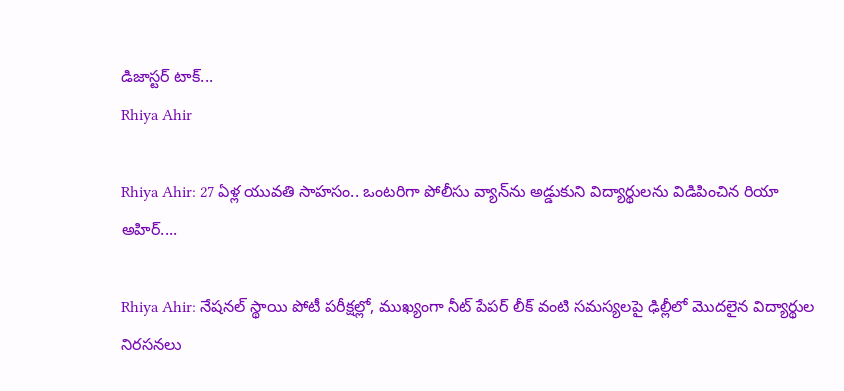డిజాస్టర్ టాక్...
Rhiya Ahir

Rhiya Ahir: 27 ఏళ్ల యువతి సాహసం.. ఒంటరిగా పోలీసు వ్యాన్‌ను అడ్డుకుని విద్యార్థులను విడిపించిన రియా అహిర్....

Rhiya Ahir: నేషనల్ స్థాయి పోటీ పరీక్షల్లో, ముఖ్యంగా నీట్ పేపర్ లీక్ వంటి సమస్యలపై ఢిల్లీలో మొదలైన విద్యార్థుల నిరసనలు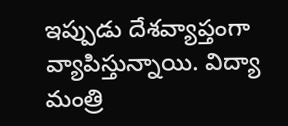ఇప్పుడు దేశవ్యాప్తంగా వ్యాపిస్తున్నాయి. విద్యా మంత్రి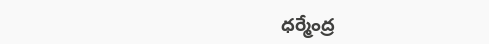ధర్మేంద్ర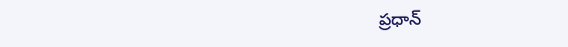ప్రధాన్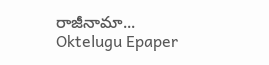రాజీనామా...
Oktelugu Epaper